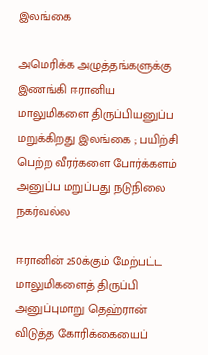இலங்கை

அமெரிக்க அழுத்தங்களுக்கு இணங்கி ஈரானிய மாலுமிகளை திருப்பியனுப்ப மறுக்கிறது இலங்கை ; பயிற்சி பெற்ற வீரர்களை போர்க்களம் அனுப்ப மறுப்பது நடுநிலை நகர்வல்ல

ஈரானின் 250க்கும் மேற்பட்ட மாலுமிகளைத் திருப்பி அனுப்புமாறு தெஹ்ரான் விடுத்த கோரிக்கையைப்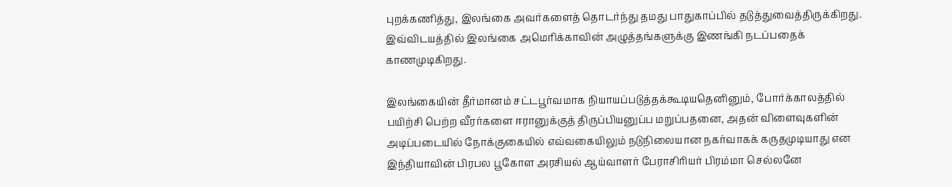புறக்கணித்து, இலங்கை அவர்களைத் தொடர்ந்து தமது பாதுகாப்பில் தடுத்துவைத்திருக்கிறது. இவ்விடயத்தில் இலங்கை அமெரிக்காவின் அழுத்தங்களுக்கு இணங்கி நடப்பதைக் காணமுடிகிறது.

இலங்கையின் தீர்மானம் சட்டபூர்வமாக நியாயப்படுத்தக்கூடியதெனினும், போர்க்காலத்தில் பயிற்சி பெற்ற வீரர்களை ஈரானுக்குத் திருப்பியனுப்ப மறுப்பதனை, அதன் விளைவுகளின் அடிப்படையில் நோக்குகையில் எவ்வகையிலும் நடுநிலையான நகர்வாகக் கருதமுடியாது என இந்தியாவின் பிரபல பூகோள அரசியல் ஆய்வாளர் பேராசிரியர் பிரம்மா செல்லனே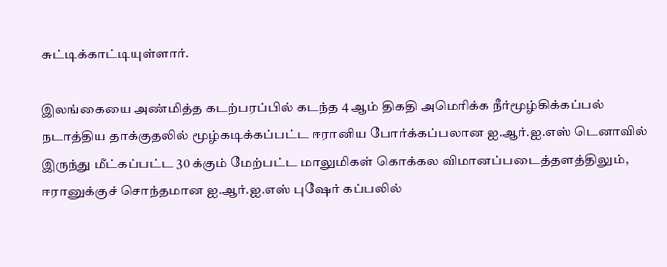சுட்டிக்காட்டியுள்ளார்.

இலங்கையை அண்மித்த கடற்பரப்பில் கடந்த 4 ஆம் திகதி அமெரிக்க நீர்மூழ்கிக்கப்பல் நடாத்திய தாக்குதலில் மூழ்கடிக்கப்பட்ட ஈரானிய போர்க்கப்பலான ஐ.ஆர்.ஐ.எஸ் டெனாவில் இருந்து மீட்கப்பட்ட 30 க்கும் மேற்பட்ட மாலுமிகள் கொக்கல விமானப்படைத்தளத்திலும், ஈரானுக்குச் சொந்தமான ஐ.ஆர்.ஐ.எஸ் புஷேர் கப்பலில்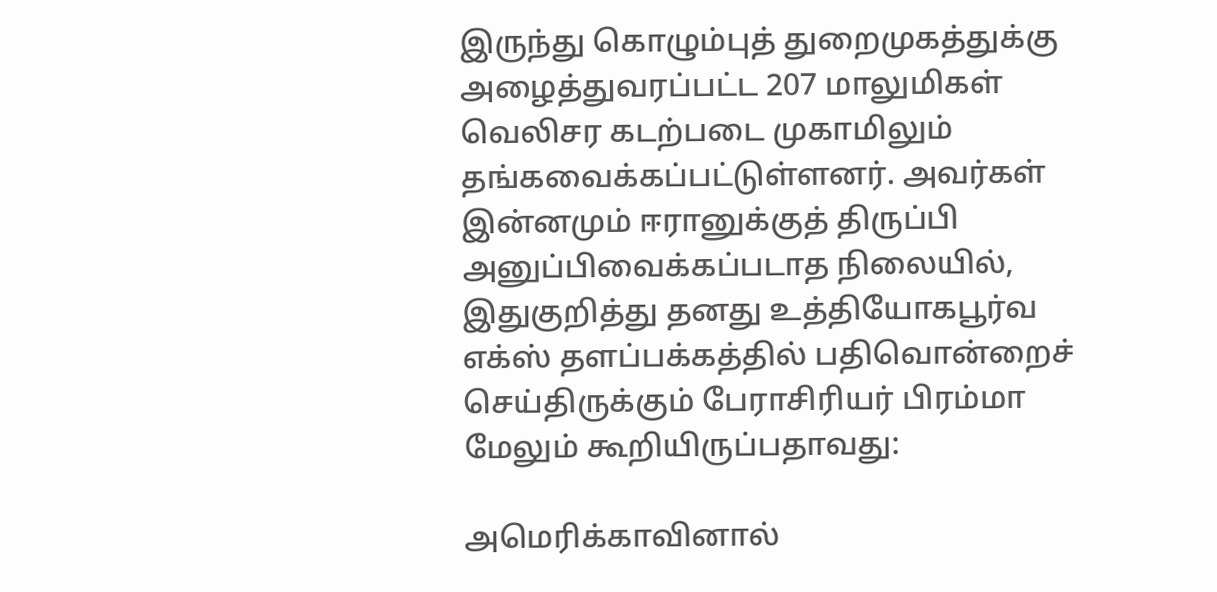இருந்து கொழும்புத் துறைமுகத்துக்கு அழைத்துவரப்பட்ட 207 மாலுமிகள் வெலிசர கடற்படை முகாமிலும் தங்கவைக்கப்பட்டுள்ளனர். அவர்கள் இன்னமும் ஈரானுக்குத் திருப்பி அனுப்பிவைக்கப்படாத நிலையில், இதுகுறித்து தனது உத்தியோகபூர்வ எக்ஸ் தளப்பக்கத்தில் பதிவொன்றைச் செய்திருக்கும் பேராசிரியர் பிரம்மா மேலும் கூறியிருப்பதாவது:

அமெரிக்காவினால்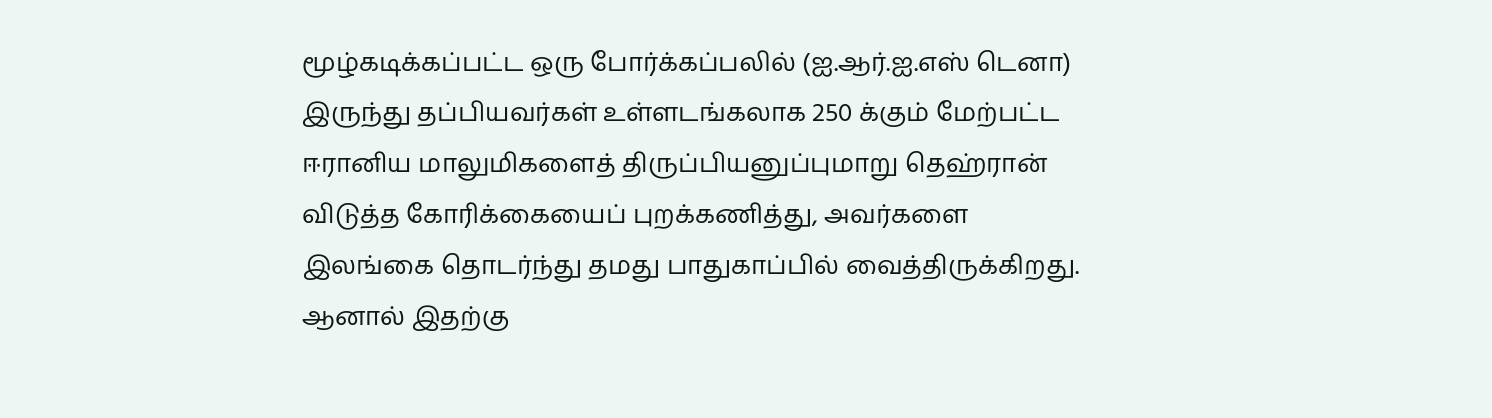மூழ்கடிக்கப்பட்ட ஒரு போர்க்கப்பலில் (ஐ.ஆர்.ஐ.எஸ் டெனா) இருந்து தப்பியவர்கள் உள்ளடங்கலாக 250 க்கும் மேற்பட்ட ஈரானிய மாலுமிகளைத் திருப்பியனுப்புமாறு தெஹ்ரான் விடுத்த கோரிக்கையைப் புறக்கணித்து, அவர்களை இலங்கை தொடர்ந்து தமது பாதுகாப்பில் வைத்திருக்கிறது. ஆனால் இதற்கு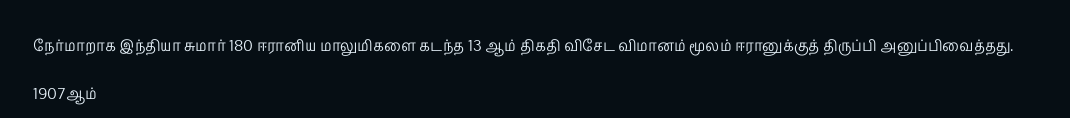நேர்மாறாக இந்தியா சுமார் 180 ஈரானிய மாலுமிகளை கடந்த 13 ஆம் திகதி விசேட விமானம் மூலம் ஈரானுக்குத் திருப்பி அனுப்பிவைத்தது.

1907ஆம்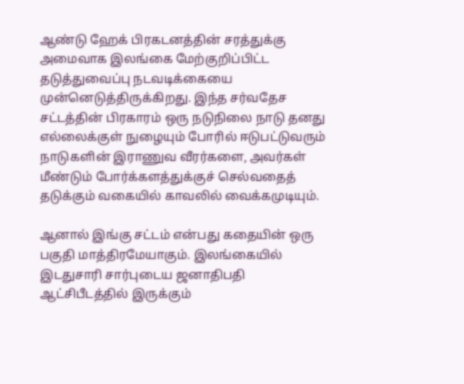ஆண்டு ஹேக் பிரகடனத்தின் சரத்துக்கு அமைவாக இலங்கை மேற்குறிப்பிட்ட தடுத்துவைப்பு நடவடிக்கையை முன்னெடுத்திருக்கிறது. இந்த சர்வதேச சட்டத்தின் பிரகாரம் ஒரு நடுநிலை நாடு தனது எல்லைக்குள் நுழையும் போரில் ஈடுபட்டுவரும் நாடுகளின் இராணுவ வீரர்களை, அவர்கள் மீண்டும் போர்க்களத்துக்குச் செல்வதைத் தடுக்கும் வகையில் காவலில் வைக்கமுடியும்.

ஆனால் இங்கு சட்டம் என்பது கதையின் ஒரு பகுதி மாத்திரமேயாகும். இலங்கையில் இடதுசாரி சார்புடைய ஜனாதிபதி ஆட்சிபீடத்தில் இருக்கும்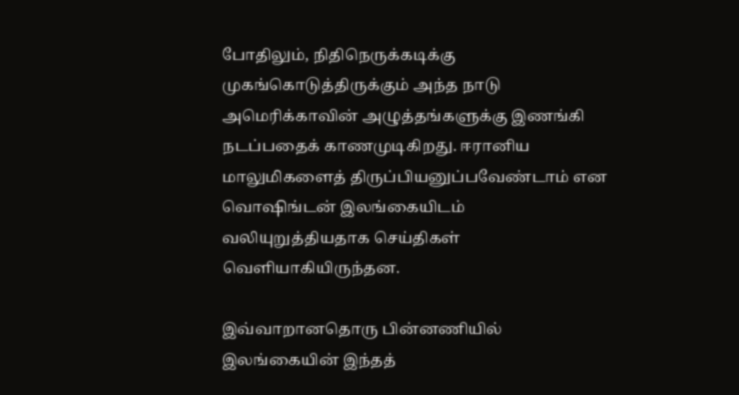போதிலும், நிதிநெருக்கடிக்கு முகங்கொடுத்திருக்கும் அந்த நாடு அமெரிக்காவின் அழுத்தங்களுக்கு இணங்கி நடப்பதைக் காணமுடிகிறது. ஈரானிய மாலுமிகளைத் திருப்பியனுப்பவேண்டாம் என வொஷிங்டன் இலங்கையிடம் வலியுறுத்தியதாக செய்திகள் வெளியாகியிருந்தன.

இவ்வாறானதொரு பின்னணியில் இலங்கையின் இந்தத்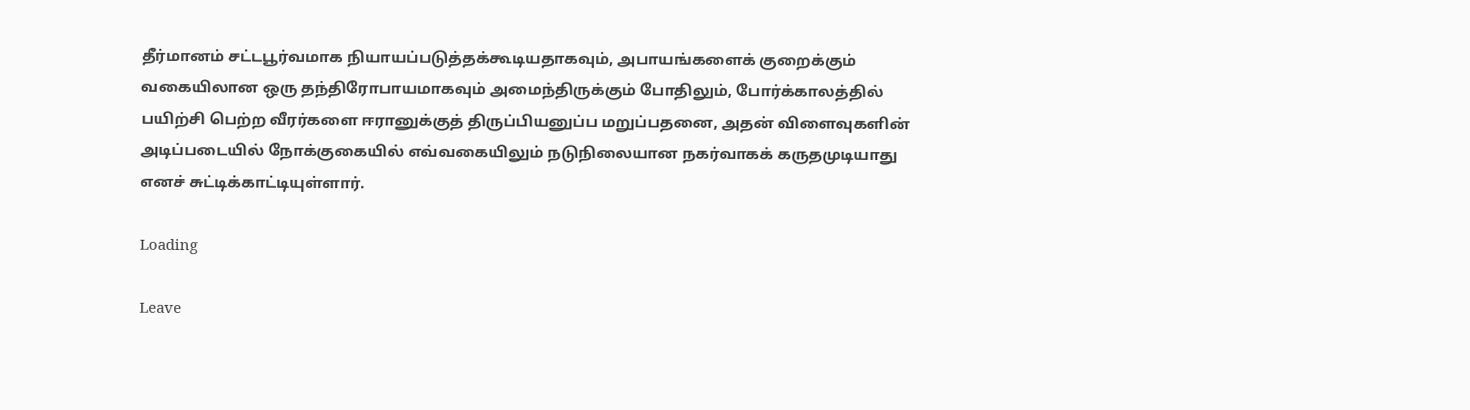தீர்மானம் சட்டபூர்வமாக நியாயப்படுத்தக்கூடியதாகவும், அபாயங்களைக் குறைக்கும் வகையிலான ஒரு தந்திரோபாயமாகவும் அமைந்திருக்கும் போதிலும், போர்க்காலத்தில் பயிற்சி பெற்ற வீரர்களை ஈரானுக்குத் திருப்பியனுப்ப மறுப்பதனை, அதன் விளைவுகளின் அடிப்படையில் நோக்குகையில் எவ்வகையிலும் நடுநிலையான நகர்வாகக் கருதமுடியாது எனச் சுட்டிக்காட்டியுள்ளார்.

Loading

Leave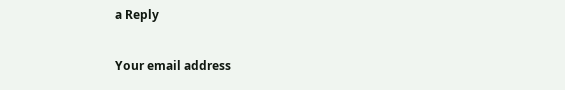a Reply

Your email address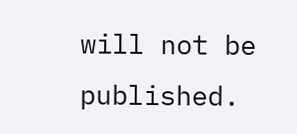will not be published.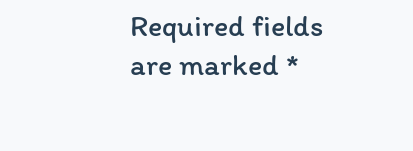Required fields are marked *